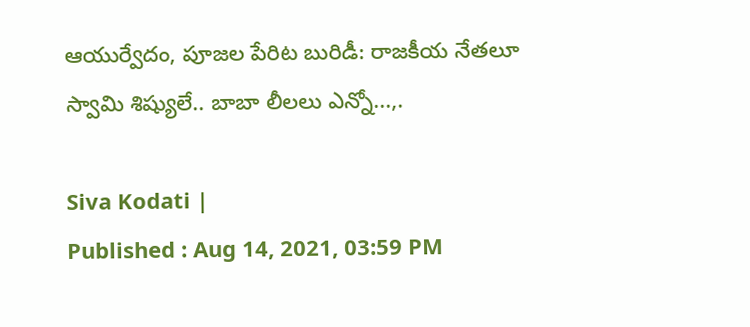ఆయుర్వేదం, పూజల పేరిట బురిడీ: రాజకీయ నేతలూ స్వామి శిష్యులే.. బాబా లీలలు ఎన్నో...,.

Siva Kodati |
Published : Aug 14, 2021, 03:59 PM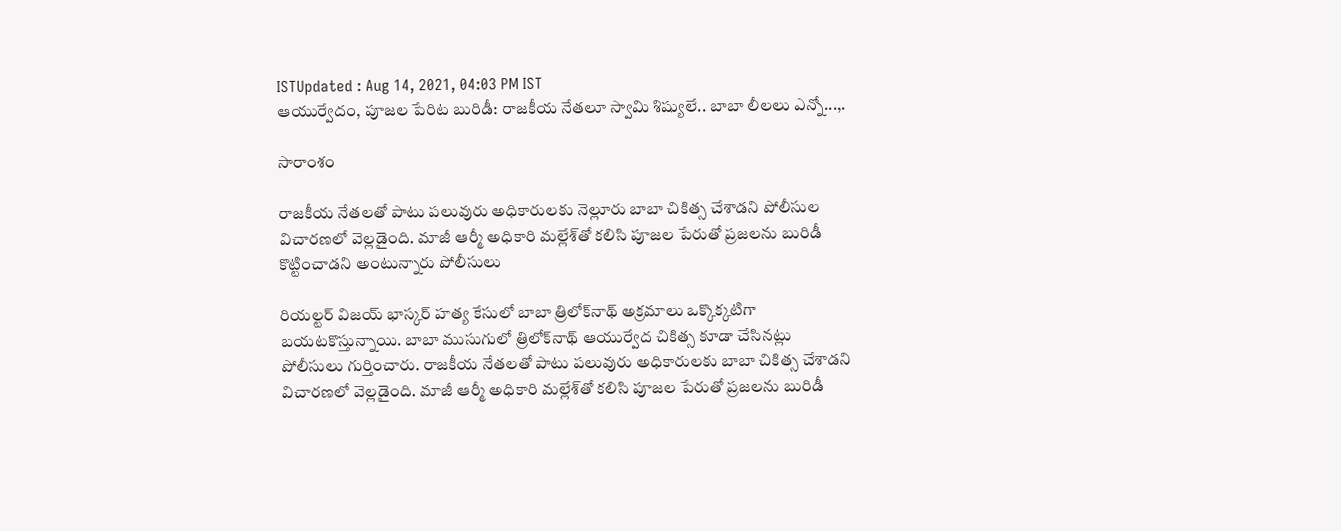ISTUpdated : Aug 14, 2021, 04:03 PM IST
ఆయుర్వేదం, పూజల పేరిట బురిడీ: రాజకీయ నేతలూ స్వామి శిష్యులే.. బాబా లీలలు ఎన్నో...,.

సారాంశం

రాజకీయ నేతలతో పాటు పలువురు అధికారులకు నెల్లూరు బాబా చికిత్స చేశాడని పోలీసుల విచారణలో వెల్లడైంది. మాజీ ఆర్మీ అధికారి మల్లేశ్‌తో కలిసి పూజల పేరుతో ప్రజలను బురిడీ కొట్టించాడని అంటున్నారు పోలీసులు

రియల్టర్ విజయ్ భాస్కర్ హత్య కేసులో బాబా త్రిలోక్‌నాథ్ అక్రమాలు ఒక్కొక్కటిగా బయటకొస్తున్నాయి. బాబా ముసుగులో త్రిలోక్‌నాథ్ ఆయుర్వేద చికిత్స కూడా చేసినట్లు పోలీసులు గుర్తించారు. రాజకీయ నేతలతో పాటు పలువురు అధికారులకు బాబా చికిత్స చేశాడని విచారణలో వెల్లడైంది. మాజీ ఆర్మీ అధికారి మల్లేశ్‌తో కలిసి పూజల పేరుతో ప్రజలను బురిడీ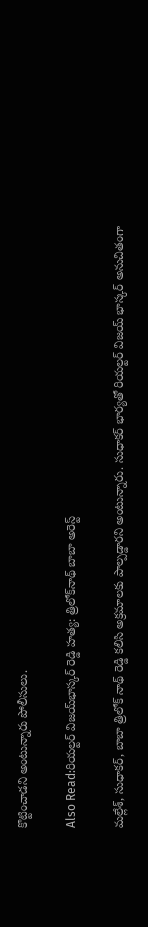కొట్టించాడని అంటున్నారు పోలీసులు.

Also Read:రియల్టర్ విజయ్‌భాస్కర్ రెడ్డి హత్య: త్రిలోక్‌నాథ్ బాబా అరెస్ట్

మల్లేశ్, సుధాకర్, బాబా త్రిలోక్ నాథ్ రెడ్డి కలిసి అక్రమాలకు పాల్పడ్డారని అంటున్నారు. సుధాకర్ భార్యతో రియల్టర్ విజయ్ భాస్కర్ అనుచితంగా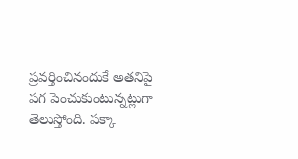ప్రవర్తించినందుకే అతనిపై పగ పెంచుకుంటున్నట్లుగా తెలుస్తోంది. పక్కా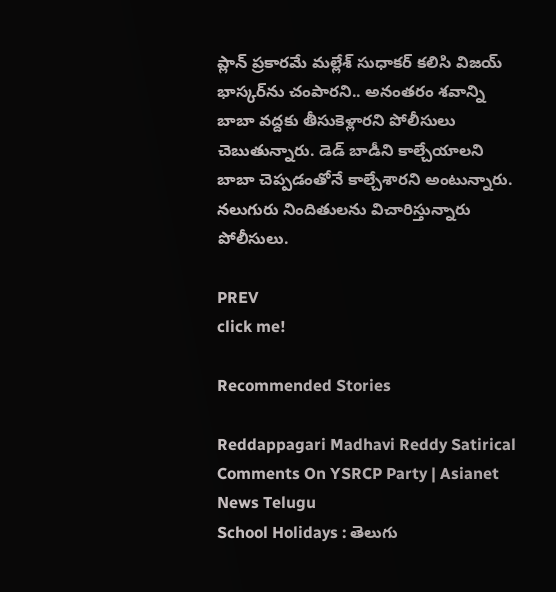ప్లాన్ ప్రకారమే మల్లేశ్ సుధాకర్ కలిసి విజయ్ భాస్కర్‌ను చంపారని.. అనంతరం శవాన్ని బాబా వద్దకు తీసుకెళ్లారని పోలీసులు చెబుతున్నారు. డెడ్ బాడీని కాల్చేయాలని బాబా చెప్పడంతోనే కాల్చేశారని అంటున్నారు. నలుగురు నిందితులను విచారిస్తున్నారు పోలీసులు.

PREV
click me!

Recommended Stories

Reddappagari Madhavi Reddy Satirical Comments On YSRCP Party | Asianet News Telugu
School Holidays : తెలుగు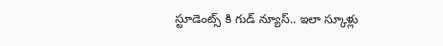స్టూడెంట్స్ కి గుడ్ న్యూస్.. ఇలా స్కూళ్లు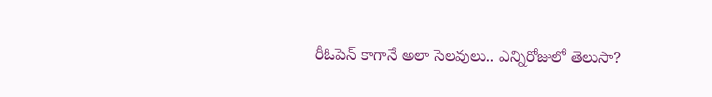రీఓపెన్ కాగానే అలా సెలవులు.. ఎన్నిరోజులో తెలుసా?